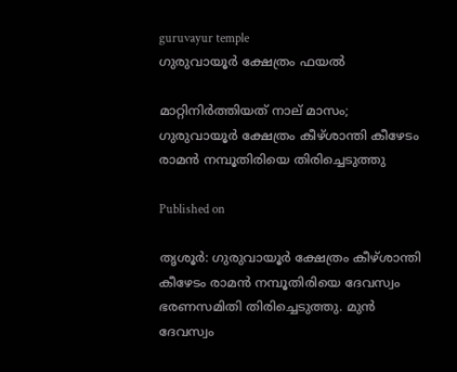guruvayur temple
ഗുരുവായൂര്‍ ക്ഷേത്രം ഫയല്‍

മാറ്റിനിര്‍ത്തിയത് നാല് മാസം; ഗുരുവായൂര്‍ ക്ഷേത്രം കീഴ്ശാന്തി കീഴേടം രാമന്‍ നമ്പൂതിരിയെ തിരിച്ചെടുത്തു

Published on

തൃശൂര്‍: ഗുരുവായൂര്‍ ക്ഷേത്രം കീഴ്ശാന്തി കീഴേടം രാമന്‍ നമ്പൂതിരിയെ ദേവസ്വം ഭരണസമിതി തിരിച്ചെടുത്തു. മുന്‍ ദേവസ്വം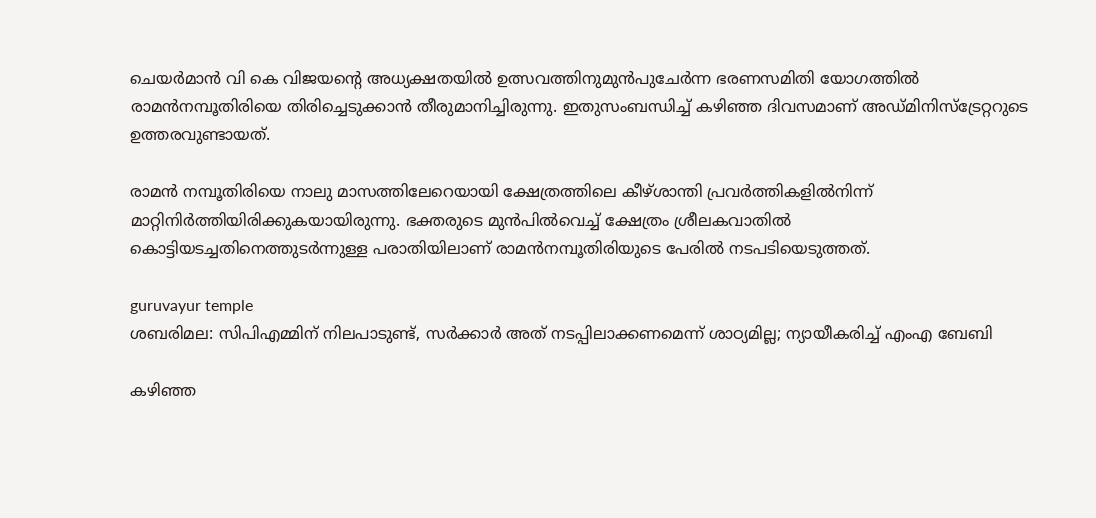ചെയര്‍മാന്‍ വി കെ വിജയന്റെ അധ്യക്ഷതയില്‍ ഉത്സവത്തിനുമുന്‍പുചേര്‍ന്ന ഭരണസമിതി യോഗത്തില്‍ രാമന്‍നമ്പൂതിരിയെ തിരിച്ചെടുക്കാന്‍ തീരുമാനിച്ചിരുന്നു. ഇതുസംബന്ധിച്ച് കഴിഞ്ഞ ദിവസമാണ് അഡ്മിനിസ്‌ട്രേറ്ററുടെ ഉത്തരവുണ്ടായത്.

രാമന്‍ നമ്പൂതിരിയെ നാലു മാസത്തിലേറെയായി ക്ഷേത്രത്തിലെ കീഴ്ശാന്തി പ്രവര്‍ത്തികളില്‍നിന്ന് മാറ്റിനിര്‍ത്തിയിരിക്കുകയായിരുന്നു. ഭക്തരുടെ മുന്‍പില്‍വെച്ച് ക്ഷേത്രം ശ്രീലകവാതില്‍ കൊട്ടിയടച്ചതിനെത്തുടര്‍ന്നുള്ള പരാതിയിലാണ് രാമന്‍നമ്പൂതിരിയുടെ പേരില്‍ നടപടിയെടുത്തത്.

guruvayur temple
ശബരിമല: സിപിഎമ്മിന് നിലപാടുണ്ട്, സര്‍ക്കാര്‍ അത് നടപ്പിലാക്കണമെന്ന് ശാഠ്യമില്ല; ന്യായീകരിച്ച് എംഎ ബേബി

കഴിഞ്ഞ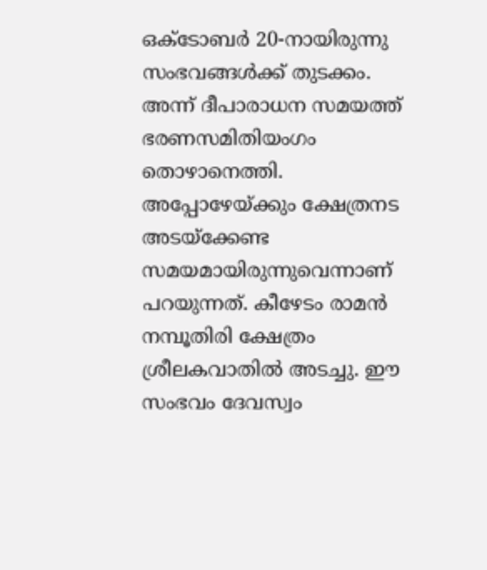ഒക്ടോബര്‍ 20-നായിരുന്നു സംഭവങ്ങള്‍ക്ക് തുടക്കം. അന്ന് ദീപാരാധന സമയത്ത് ഭരണസമിതിയംഗം തൊഴാനെത്തി. അപ്പോഴേയ്ക്കും ക്ഷേത്രനട അടയ്ക്കേണ്ട സമയമായിരുന്നുവെന്നാണ് പറയുന്നത്. കീഴേടം രാമന്‍ നമ്പൂതിരി ക്ഷേത്രം ശ്രീലകവാതില്‍ അടച്ചു. ഈ സംഭവം ദേവസ്വം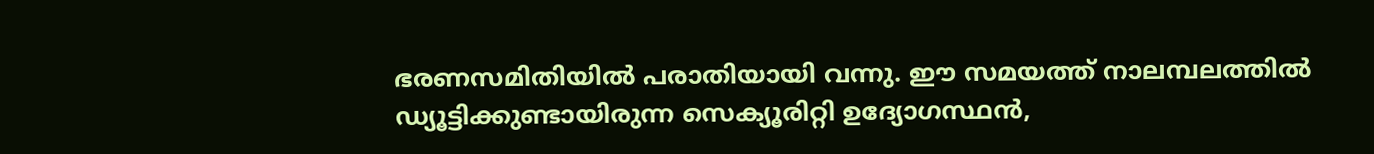ഭരണസമിതിയില്‍ പരാതിയായി വന്നു. ഈ സമയത്ത് നാലമ്പലത്തില്‍ ഡ്യൂട്ടിക്കുണ്ടായിരുന്ന സെക്യൂരിറ്റി ഉദ്യോഗസ്ഥന്‍,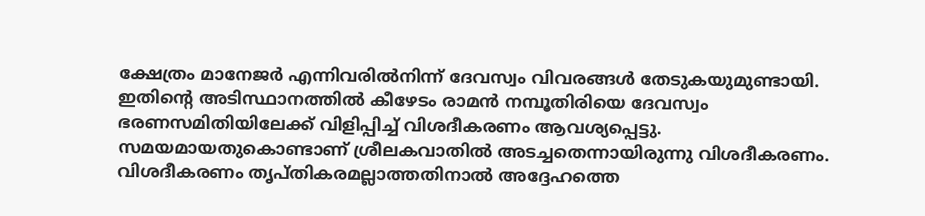ക്ഷേത്രം മാനേജര്‍ എന്നിവരില്‍നിന്ന് ദേവസ്വം വിവരങ്ങള്‍ തേടുകയുമുണ്ടായി. ഇതിന്റെ അടിസ്ഥാനത്തില്‍ കീഴേടം രാമന്‍ നമ്പൂതിരിയെ ദേവസ്വം ഭരണസമിതിയിലേക്ക് വിളിപ്പിച്ച് വിശദീകരണം ആവശ്യപ്പെട്ടു. സമയമായതുകൊണ്ടാണ് ശ്രീലകവാതില്‍ അടച്ചതെന്നായിരുന്നു വിശദീകരണം. വിശദീകരണം തൃപ്തികരമല്ലാത്തതിനാല്‍ അദ്ദേഹത്തെ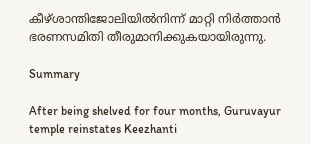കീഴ്ശാന്തിജോലിയില്‍നിന്ന് മാറ്റി നിര്‍ത്താന്‍ ഭരണസമിതി തീരുമാനിക്കുകയായിരുന്നു.

Summary

After being shelved for four months, Guruvayur temple reinstates Keezhanti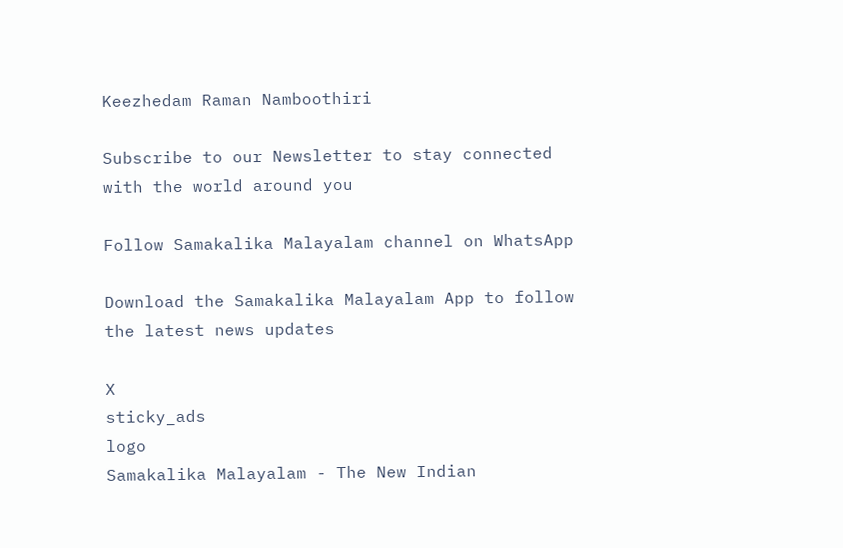Keezhedam Raman Namboothiri

Subscribe to our Newsletter to stay connected with the world around you

Follow Samakalika Malayalam channel on WhatsApp

Download the Samakalika Malayalam App to follow the latest news updates

X
sticky_ads
logo
Samakalika Malayalam - The New Indian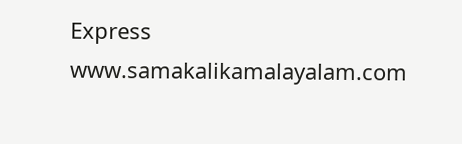Express
www.samakalikamalayalam.com